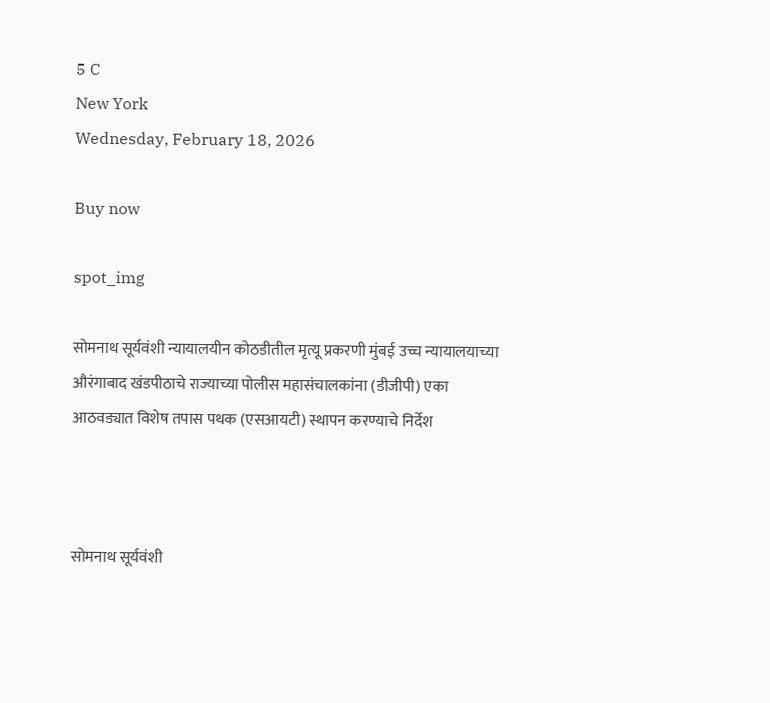5 C
New York
Wednesday, February 18, 2026

Buy now

spot_img

सोमनाथ सूर्यवंशी न्यायालयीन कोठडीतील मृत्यू प्रकरणी मुंबई उच्च न्यायालयाच्या औरंगाबाद खंडपीठाचे राज्याच्या पोलीस महासंचालकांना (डीजीपी) एका आठवड्यात विशेष तपास पथक (एसआयटी) स्थापन करण्याचे निर्देश



सोमनाथ सूर्यवंशी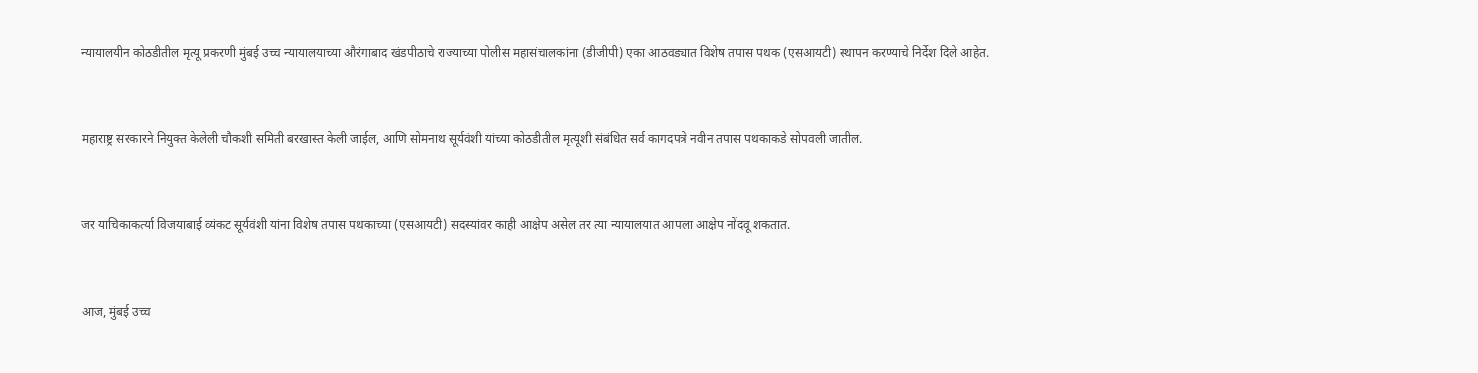न्यायालयीन कोठडीतील मृत्यू प्रकरणी मुंबई उच्च न्यायालयाच्या औरंगाबाद खंडपीठाचे राज्याच्या पोलीस महासंचालकांना (डीजीपी) एका आठवड्यात विशेष तपास पथक (एसआयटी) स्थापन करण्याचे निर्देश दिले आहेत.



महाराष्ट्र सरकारने नियुक्त केलेली चौकशी समिती बरखास्त केली जाईल, आणि सोमनाथ सूर्यवंशी यांच्या कोठडीतील मृत्यूशी संबंधित सर्व कागदपत्रे नवीन तपास पथकाकडे सोपवली जातील.



जर याचिकाकर्त्या विजयाबाई व्यंकट सूर्यवंशी यांना विशेष तपास पथकाच्या (एसआयटी) सदस्यांवर काही आक्षेप असेल तर त्या न्यायालयात आपला आक्षेप नोंदवू शकतात.



आज, मुंबई उच्च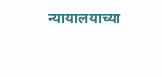न्यायालयाच्या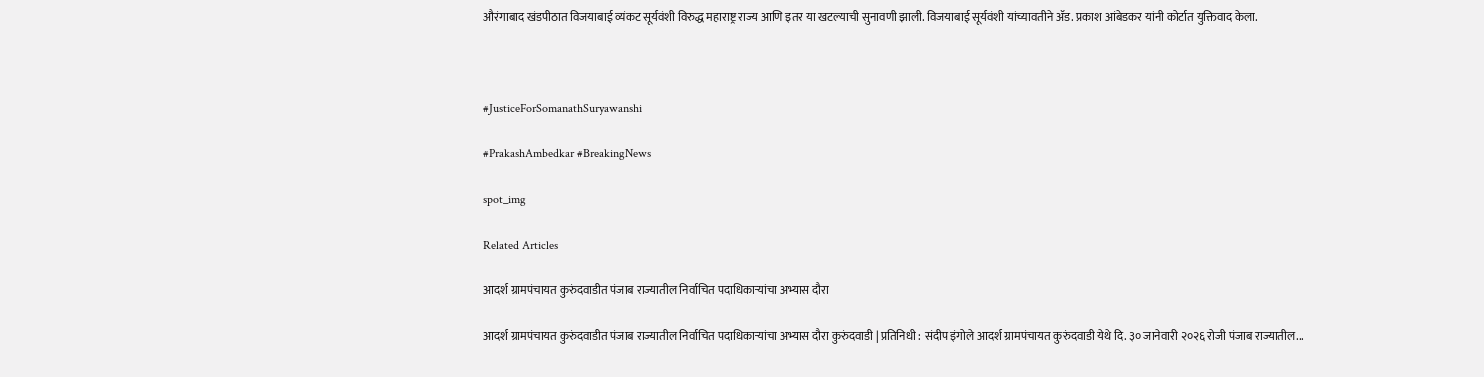औरंगाबाद खंडपीठात विजयाबाई व्यंकट सूर्यवंशी विरुद्ध महाराष्ट्र राज्य आणि इतर या खटल्याची सुनावणी झाली. विजयाबाई सूर्यवंशी यांच्यावतीने ॲड. प्रकाश आंबेडकर यांनी कोर्टात युक्तिवाद केला.



#JusticeForSomanathSuryawanshi

#PrakashAmbedkar #BreakingNews

spot_img

Related Articles

आदर्श ग्रामपंचायत कुरुंदवाडीत पंजाब राज्यातील निर्वाचित पदाधिकाऱ्यांचा अभ्यास दौरा

आदर्श ग्रामपंचायत कुरुंदवाडीत पंजाब राज्यातील निर्वाचित पदाधिकाऱ्यांचा अभ्यास दौरा कुरुंदवाडी | प्रतिनिधी : संदीप इंगोले आदर्श ग्रामपंचायत कुरुंदवाडी येथे दि. ३० जानेवारी २०२६ रोजी पंजाब राज्यातील...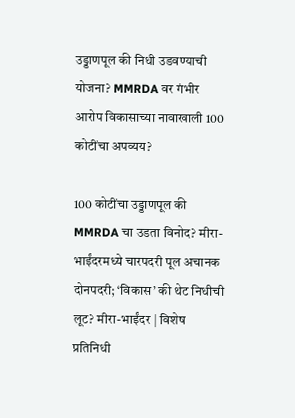उड्डाणपूल की निधी उडवण्याची योजना? MMRDA वर गंभीर आरोप विकासाच्या नावाखाली 100 कोटींचा अपव्यय?

100 कोटींचा उड्डाणपूल की MMRDA चा उडता विनोद? मीरा-भाईंदरमध्ये चारपदरी पूल अचानक दोनपदरी; ‘विकास’ की थेट निधीची लूट? मीरा-भाईंदर | विशेष प्रतिनिधी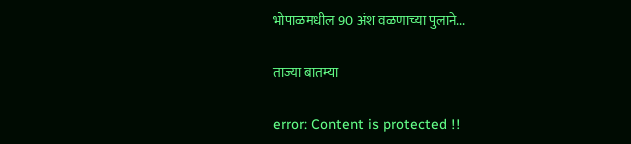भोपाळमधील 90 अंश वळणाच्या पुलाने...

ताज्या बातम्या

error: Content is protected !!